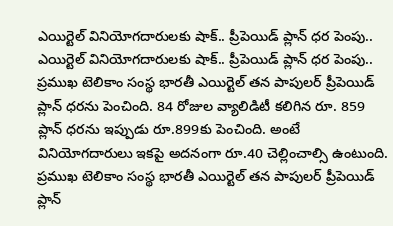ఎయిర్టెల్ వినియోగదారులకు షాక్.. ప్రీపెయిడ్ ప్లాన్ ధర పెంపు..
ఎయిర్టెల్ వినియోగదారులకు షాక్.. ప్రీపెయిడ్ ప్లాన్ ధర పెంపు..
ప్రముఖ టెలికాం సంస్థ భారతీ ఎయిర్టెల్ తన పాపులర్ ప్రీపెయిడ్ ప్లాన్ ధరను పెంచింది. 84 రోజుల వ్యాలిడిటీ కలిగిన రూ. 859 ప్లాన్ ధరను ఇప్పుడు రూ.899కు పెంచింది. అంటే వినియోగదారులు ఇకపై అదనంగా రూ.40 చెల్లించాల్సి ఉంటుంది.
ప్రముఖ టెలికాం సంస్థ భారతీ ఎయిర్టెల్ తన పాపులర్ ప్రీపెయిడ్ ప్లాన్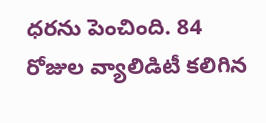ధరను పెంచింది. 84 రోజుల వ్యాలిడిటీ కలిగిన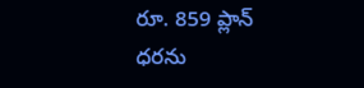రూ. 859 ప్లాన్ ధరను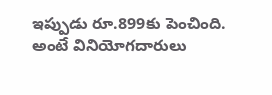ఇప్పుడు రూ.899కు పెంచింది. అంటే వినియోగదారులు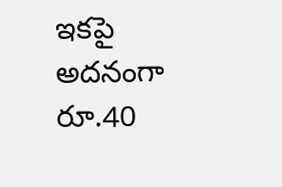ఇకపై అదనంగా రూ.40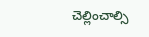చెల్లించాల్సి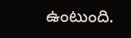ఉంటుంది.